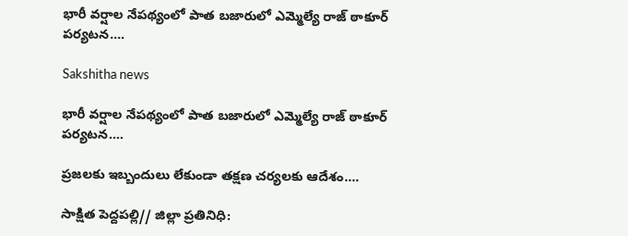భారీ వర్షాల నేపథ్యంలో పాత బజారులో ఎమ్మెల్యే రాజ్ ఠాకూర్ పర్యటన….

Sakshitha news

భారీ వర్షాల నేపథ్యంలో పాత బజారులో ఎమ్మెల్యే రాజ్ ఠాకూర్ పర్యటన….

ప్రజలకు ఇబ్బందులు లేకుండా తక్షణ చర్యలకు ఆదేశం….

సాక్షిత పెద్దపల్లి// జిల్లా ప్రతినిధి: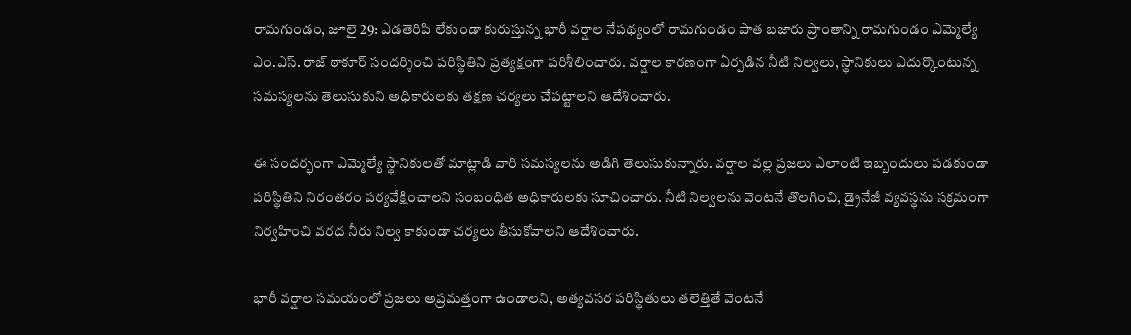రామగుండం, జూలై 29: ఎడతెరిపి లేకుండా కురుస్తున్న భారీ వర్షాల నేపథ్యంలో రామగుండం పాత బజారు ప్రాంతాన్ని రామగుండం ఎమ్మెల్యే ఎం.ఎస్. రాజ్ ఠాకూర్ సందర్శించి పరిస్థితిని ప్రత్యక్షంగా పరిశీలించారు. వర్షాల కారణంగా ఏర్పడిన నీటి నిల్వలు, స్థానికులు ఎదుర్కొంటున్న సమస్యలను తెలుసుకుని అధికారులకు తక్షణ చర్యలు చేపట్టాలని ఆదేశించారు.

ఈ సందర్భంగా ఎమ్మెల్యే స్థానికులతో మాట్లాడి వారి సమస్యలను అడిగి తెలుసుకున్నారు. వర్షాల వల్ల ప్రజలు ఎలాంటి ఇబ్బందులు పడకుండా పరిస్థితిని నిరంతరం పర్యవేక్షించాలని సంబంధిత అధికారులకు సూచించారు. నీటి నిల్వలను వెంటనే తొలగించి, డ్రైనేజీ వ్యవస్థను సక్రమంగా నిర్వహించి వరద నీరు నిల్వ కాకుండా చర్యలు తీసుకోవాలని ఆదేశించారు.

భారీ వర్షాల సమయంలో ప్రజలు అప్రమత్తంగా ఉండాలని, అత్యవసర పరిస్థితులు తలెత్తితే వెంటనే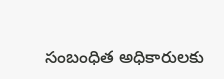సంబంధిత అధికారులకు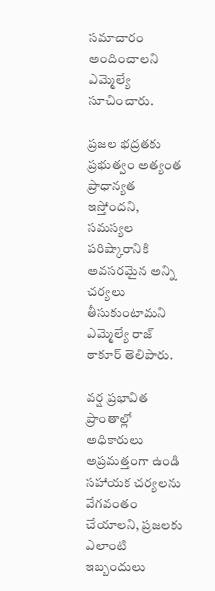సమాచారం అందించాలని ఎమ్మెల్యే సూచించారు.

ప్రజల భద్రతకు ప్రభుత్వం అత్యంత ప్రాధాన్యత ఇస్తోందని, సమస్యల పరిష్కారానికి అవసరమైన అన్ని చర్యలు తీసుకుంటామని ఎమ్మెల్యే రాజ్ ఠాకూర్ తెలిపారు.

వర్ష ప్రభావిత ప్రాంతాల్లో అధికారులు అప్రమత్తంగా ఉండి సహాయక చర్యలను వేగవంతం చేయాలని, ప్రజలకు ఎలాంటి ఇబ్బందులు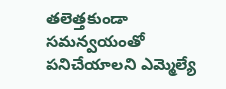తలెత్తకుండా సమన్వయంతో పనిచేయాలని ఎమ్మెల్యే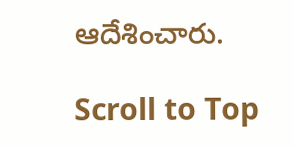ఆదేశించారు.

Scroll to Top